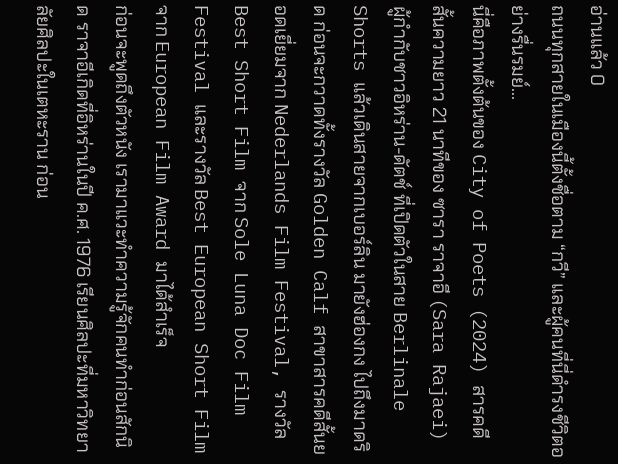อ่านแล้ว 0
ถนนทุกสายในเมืองนี้ตั้งชื่อตาม “กวี” และผู้คนที่นี่ดำรงชีวิตอย่างรื่นรมย์...
นี่คือภาพตั้งต้นของ City of Poets (2024) สารคดีสั้นความยาว 21 นาทีของ ซารา ราจาอี (Sara Rajaei) ผู้กำกับชาวอิหร่าน-ดัตช์ ที่เปิดตัวในสาย Berlinale Shorts แล้วเดินสายจากเบอร์ลิน มายังฮ่องกง ไปถึงมาดริด ก่อนจะกวาดทั้งรางวัล Golden Calf สาขาสารคดีสั้นยอดเยี่ยมจาก Nederlands Film Festival, รางวัล Best Short Film จาก Sole Luna Doc Film Festival และรางวัล Best European Short Film จาก European Film Award มาได้สำเร็จ
ก่อนจะพูดถึงตัวหนัง เรามาแวะทำความรู้จักคนทำก่อนสักนิด ราจาอีเกิดที่อิหร่านในปี ค.ศ. 1976 เรียนศิลปะที่มหาวิทยาลัยศิลปะในเตหะราน ก่อน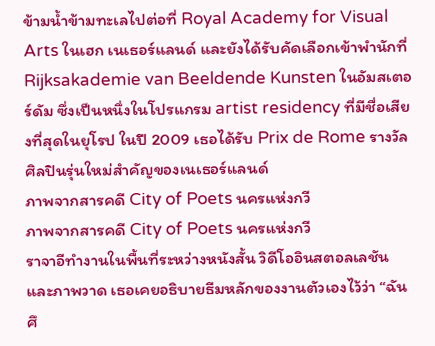ข้ามน้ำข้ามทะเลไปต่อที่ Royal Academy for Visual Arts ในเฮก เนเธอร์แลนด์ และยังได้รับคัดเลือกเข้าพำนักที่ Rijksakademie van Beeldende Kunsten ในอัมสเตอร์ดัม ซึ่งเป็นหนึ่งในโปรแกรม artist residency ที่มีชื่อเสียงที่สุดในยุโรป ในปี 2009 เธอได้รับ Prix de Rome รางวัลศิลปินรุ่นใหม่สำคัญของเนเธอร์แลนด์
ภาพจากสารคดี City of Poets นครแห่งกวี
ภาพจากสารคดี City of Poets นครแห่งกวี
ราจาอีทำงานในพื้นที่ระหว่างหนังสั้น วิดีโออินสตอลเลชัน และภาพวาด เธอเคยอธิบายธีมหลักของงานตัวเองไว้ว่า “ฉันศึ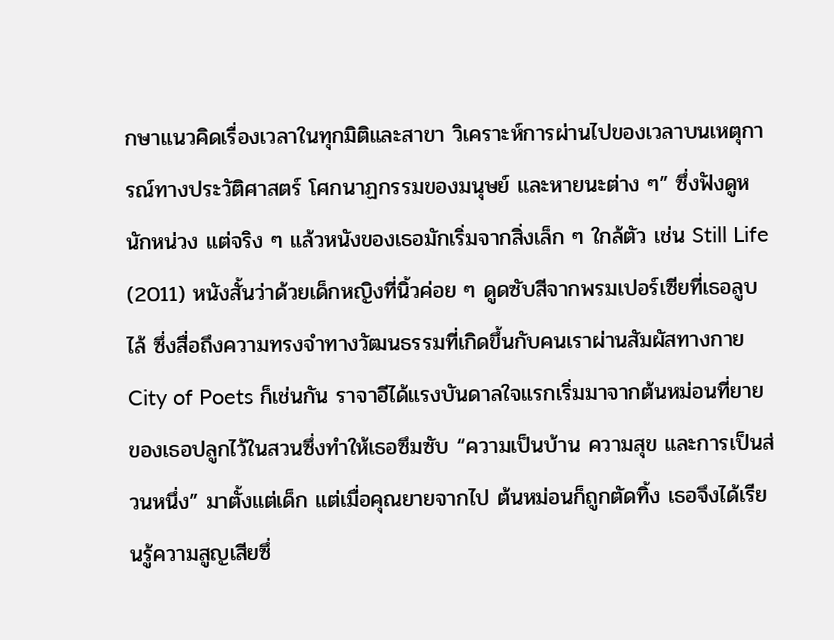กษาแนวคิดเรื่องเวลาในทุกมิติและสาขา วิเคราะห์การผ่านไปของเวลาบนเหตุการณ์ทางประวัติศาสตร์ โศกนาฏกรรมของมนุษย์ และหายนะต่าง ๆ” ซึ่งฟังดูหนักหน่วง แต่จริง ๆ แล้วหนังของเธอมักเริ่มจากสิ่งเล็ก ๆ ใกล้ตัว เช่น Still Life (2011) หนังสั้นว่าด้วยเด็กหญิงที่นิ้วค่อย ๆ ดูดซับสีจากพรมเปอร์เซียที่เธอลูบไล้ ซึ่งสื่อถึงความทรงจำทางวัฒนธรรมที่เกิดขึ้นกับคนเราผ่านสัมผัสทางกาย
City of Poets ก็เช่นกัน ราจาอีได้แรงบันดาลใจแรกเริ่มมาจากต้นหม่อนที่ยายของเธอปลูกไว้ในสวนซึ่งทำให้เธอซึมซับ “ความเป็นบ้าน ความสุข และการเป็นส่วนหนึ่ง” มาตั้งแต่เด็ก แต่เมื่อคุณยายจากไป ต้นหม่อนก็ถูกตัดทิ้ง เธอจึงได้เรียนรู้ความสูญเสียซึ่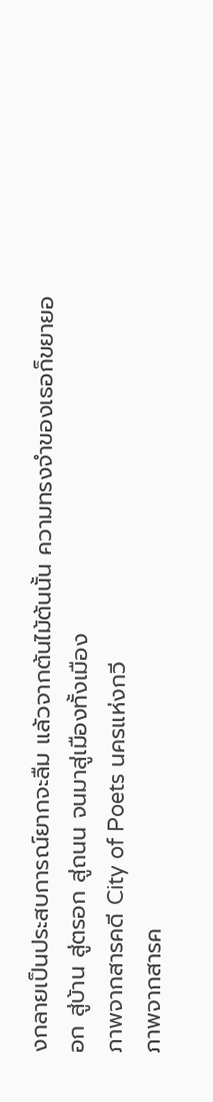งกลายเป็นประสบการณ์ยากจะลืม แล้วจากต้นไม้ต้นนั้น ความทรงจำของเธอก็ขยายออก สู่บ้าน สู่ตรอก สู่ถนน จนมาสู่เมืองทั้งเมือง
ภาพจากสารคดี City of Poets นครแห่งกวี
ภาพจากสารค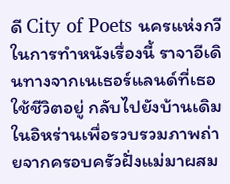ดี City of Poets นครแห่งกวี
ในการทำหนังเรื่องนี้ ราจาอีเดินทางจากเนเธอร์แลนด์ที่เธอใช้ชีวิตอยู่ กลับไปยังบ้านเดิมในอิหร่านเพื่อรวบรวมภาพถ่ายจากครอบครัวฝั่งแม่มาผสม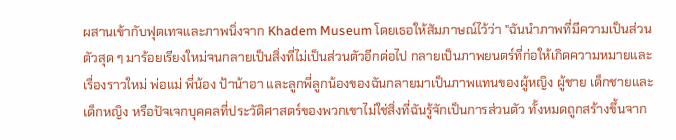ผสานเข้ากับฟุตเทจและภาพนิ่งจาก Khadem Museum โดยเธอให้สัมภาษณ์ไว้ว่า "ฉันนำภาพที่มีความเป็นส่วนตัวสุด ๆ มาร้อยเรียงใหม่จนกลายเป็นสิ่งที่ไม่เป็นส่วนตัวอีกต่อไป กลายเป็นภาพยนตร์ที่ก่อให้เกิดความหมายและเรื่องราวใหม่ พ่อแม่ พี่น้อง ป้าน้าอา และลูกพี่ลูกน้องของฉันกลายมาเป็นภาพแทนของผู้หญิง ผู้ชาย เด็กชายและเด็กหญิง หรือปัจเจกบุคคลที่ประวัติศาสตร์ของพวกเขาไม่ใช่สิ่งที่ฉันรู้จักเป็นการส่วนตัว ทั้งหมดถูกสร้างขึ้นจาก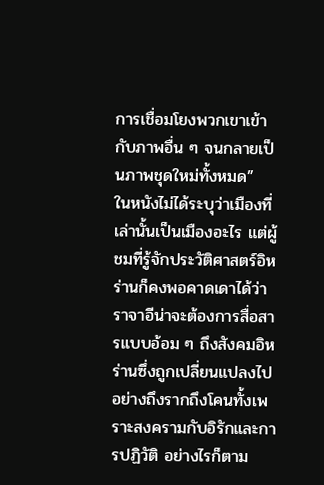การเชื่อมโยงพวกเขาเข้ากับภาพอื่น ๆ จนกลายเป็นภาพชุดใหม่ทั้งหมด”
ในหนังไม่ได้ระบุว่าเมืองที่เล่านั้นเป็นเมืองอะไร แต่ผู้ชมที่รู้จักประวัติศาสตร์อิหร่านก็คงพอคาดเดาได้ว่า ราจาอีน่าจะต้องการสื่อสารแบบอ้อม ๆ ถึงสังคมอิหร่านซึ่งถูกเปลี่ยนแปลงไปอย่างถึงรากถึงโคนทั้งเพราะสงครามกับอิรักและการปฏิวัติ อย่างไรก็ตาม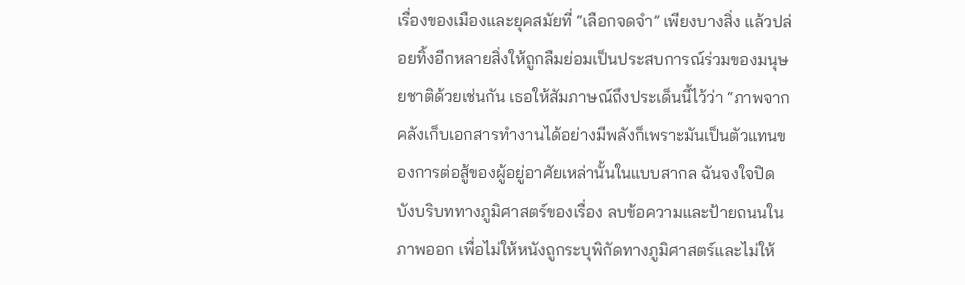เรื่องของเมืองและยุคสมัยที่ “เลือกจดจำ” เพียงบางสิ่ง แล้วปล่อยทิ้งอีกหลายสิ่งให้ถูกลืมย่อมเป็นประสบการณ์ร่วมของมนุษยชาติด้วยเช่นกัน เธอให้สัมภาษณ์ถึงประเด็นนี้ไว้ว่า “ภาพจากคลังเก็บเอกสารทำงานได้อย่างมีพลังก็เพราะมันเป็นตัวแทนของการต่อสู้ของผู้อยู่อาศัยเหล่านั้นในแบบสากล ฉันจงใจปิดบังบริบททางภูมิศาสตร์ของเรื่อง ลบข้อความและป้ายถนนในภาพออก เพื่อไม่ให้หนังถูกระบุพิกัดทางภูมิศาสตร์และไม่ให้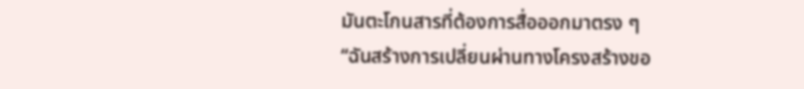มันตะโกนสารที่ต้องการสื่อออกมาตรง ๆ
“ฉันสร้างการเปลี่ยนผ่านทางโครงสร้างขอ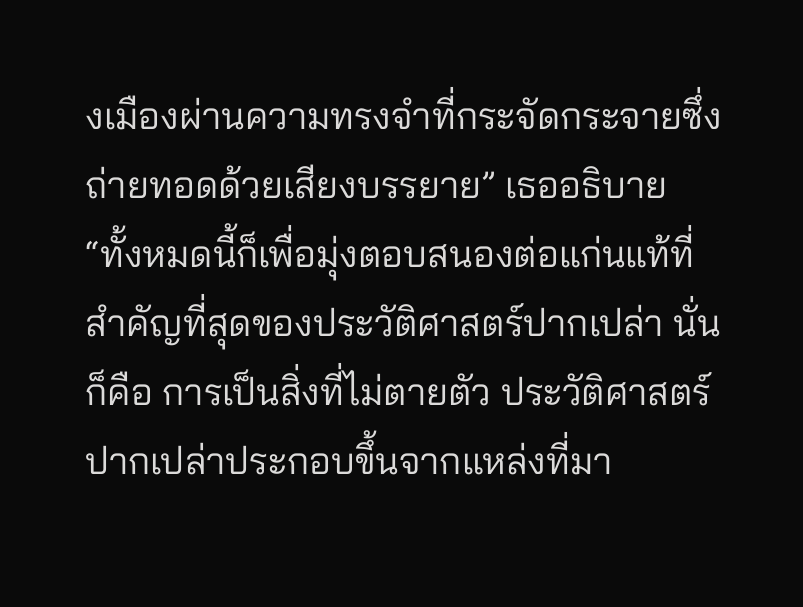งเมืองผ่านความทรงจำที่กระจัดกระจายซึ่งถ่ายทอดด้วยเสียงบรรยาย” เธออธิบาย
“ทั้งหมดนี้ก็เพื่อมุ่งตอบสนองต่อแก่นแท้ที่สำคัญที่สุดของประวัติศาสตร์ปากเปล่า นั่นก็คือ การเป็นสิ่งที่ไม่ตายตัว ประวัติศาสตร์ปากเปล่าประกอบขึ้นจากแหล่งที่มา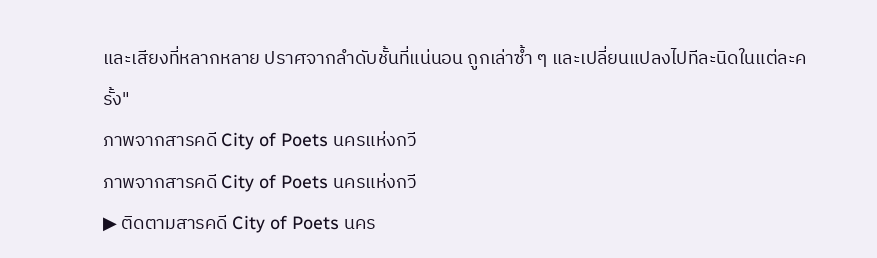และเสียงที่หลากหลาย ปราศจากลำดับชั้นที่แน่นอน ถูกเล่าซ้ำ ๆ และเปลี่ยนแปลงไปทีละนิดในแต่ละครั้ง"
ภาพจากสารคดี City of Poets นครแห่งกวี
ภาพจากสารคดี City of Poets นครแห่งกวี
▶ ติดตามสารคดี City of Poets นคร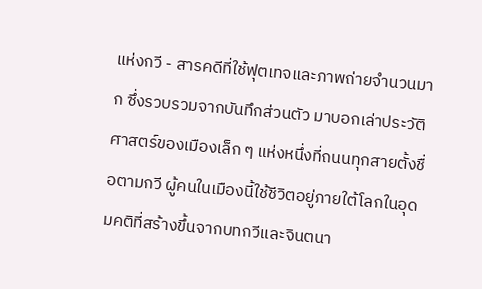แห่งกวี - สารคดีที่ใช้ฟุตเทจและภาพถ่ายจำนวนมาก ซึ่งรวบรวมจากบันทึกส่วนตัว มาบอกเล่าประวัติศาสตร์ของเมืองเล็ก ๆ แห่งหนึ่งที่ถนนทุกสายตั้งชื่อตามกวี ผู้คนในเมืองนี้ใช้ชีวิตอยู่ภายใต้โลกในอุดมคติที่สร้างขึ้นจากบทกวีและจินตนา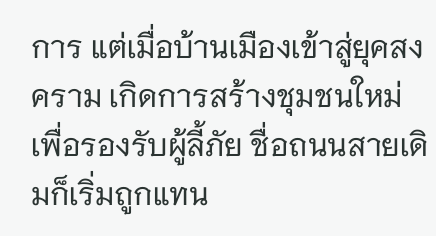การ แต่เมื่อบ้านเมืองเข้าสู่ยุคสงคราม เกิดการสร้างชุมชนใหม่เพื่อรองรับผู้ลี้ภัย ชื่อถนนสายเดิมก็เริ่มถูกแทน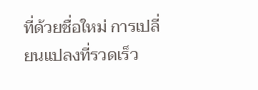ที่ด้วยชื่อใหม่ การเปลี่ยนแปลงที่รวดเร็ว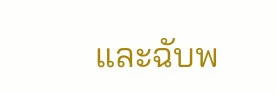และฉับพ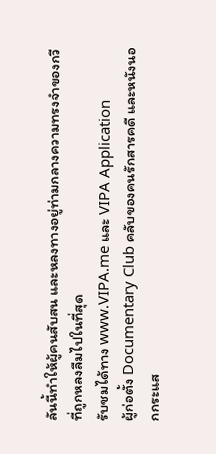ลันนี้ทำให้ผู้คนสับสน และหลงทางอยู่ท่ามกลางความทรงจำของกวีที่ถูกหลงลืมไปในที่สุด
รับชมได้ทาง www.VIPA.me และ VIPA Application
ผู้ก่อตั้ง Documentary Club คลับของคนรักสารคดี และหนังนอกกระแส